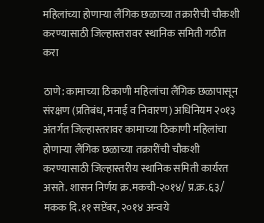महिलांच्या होणाऱ्या लैंगिक छळाच्या तक्रारीची चौकशी करण्यासाठी जिल्हास्तरावर स्थानिक समिती गठीत करा

ठाणे: कामाच्या ठिकाणी महिलांचा लैंगिक छळापासून संरक्षण (प्रतिबंध, मनाई व निवारण) अधिनियम २०१३ अंतर्गत जिल्हास्तरावर कामाच्या ठिकाणी महिलांचा होणाऱ्या लैंगिक छळाच्या तक्रारींची चौकशी करण्यासाठी जिल्हास्तरीय स्थानिक समिती कार्यरत असते. शासन निर्णय क्र.मकची-२०१४/ प्र.क्र.६३/ मकक दि.११ सप्टेंबर, २०१४ अन्वये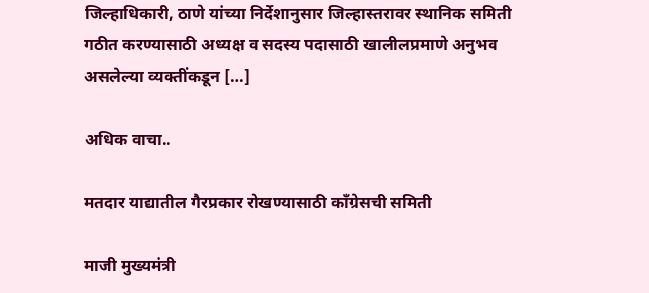जिल्हाधिकारी, ठाणे यांच्या निर्देशानुसार जिल्हास्तरावर स्थानिक समिती गठीत करण्यासाठी अध्यक्ष व सदस्य पदासाठी खालीलप्रमाणे अनुभव असलेल्या व्यक्तींकडून […]

अधिक वाचा..

मतदार याद्यातील गैरप्रकार रोखण्यासाठी काँग्रेसची समिती

माजी मुख्यमंत्री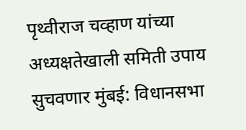पृथ्वीराज चव्हाण यांच्या अध्यक्षतेखाली समिती उपाय सुचवणार मुंबई: विधानसभा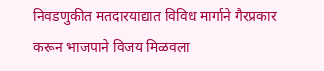निवडणुकीत मतदारयाद्यात विविध मार्गाने गैरप्रकार करून भाजपाने विजय मिळवला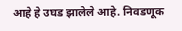आहे हे उघड झालेले आहे. निवडणूक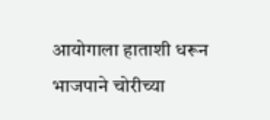आयोगाला हाताशी धरून भाजपाने चोरीच्या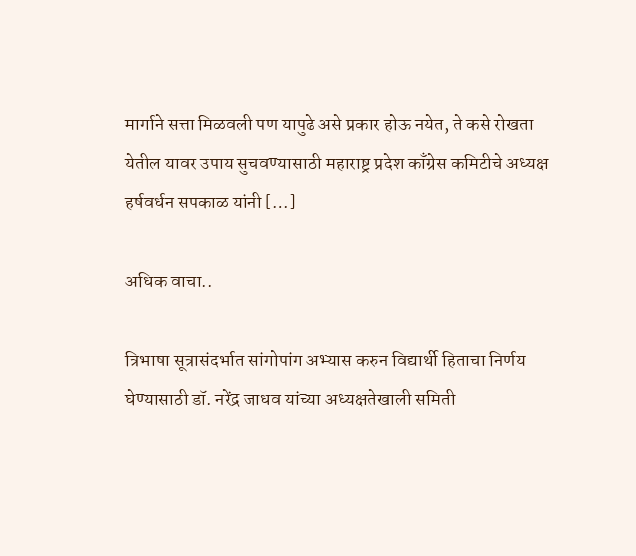मार्गाने सत्ता मिळवली पण यापुढे असे प्रकार होऊ नयेत, ते कसे रोखता येतील यावर उपाय सुचवण्यासाठी महाराष्ट्र प्रदेश काँग्रेस कमिटीचे अध्यक्ष हर्षवर्धन सपकाळ यांनी […]

अधिक वाचा..

त्रिभाषा सूत्रासंदर्भात सांगोपांग अभ्यास करुन विद्यार्थी हिताचा निर्णय घेण्यासाठी डॉ. नरेंद्र जाधव यांच्या अध्यक्षतेखाली समिती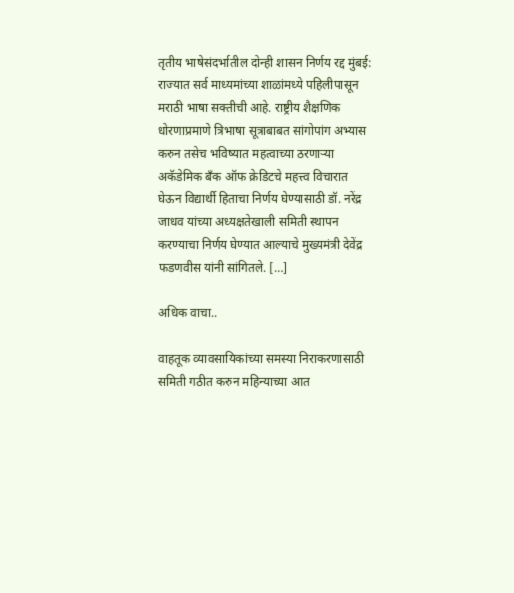तृतीय भाषेसंदर्भातील दोन्ही शासन निर्णय रद्द मुंबई: राज्यात सर्व माध्यमांच्या शाळांमध्ये पहिलीपासून मराठी भाषा सक्तीची आहे. राष्ट्रीय शैक्षणिक धोरणाप्रमाणे त्रिभाषा सूत्राबाबत सांगोपांग अभ्यास करुन तसेच भविष्यात महत्वाच्या ठरणाऱ्या अकॅडेमिक बँक ऑफ क्रेडिटचे महत्त्व विचारात घेऊन विद्यार्थी हिताचा निर्णय घेण्यासाठी डॉ. नरेंद्र जाधव यांच्या अध्यक्षतेखाली समिती स्थापन करण्याचा निर्णय घेण्यात आल्याचे मुख्यमंत्री देवेंद्र फडणवीस यांनी सांगितले. […]

अधिक वाचा..

वाहतूक व्यावसायिकांच्या समस्या निराकरणासाठी समिती गठीत करुन महिन्याच्या आत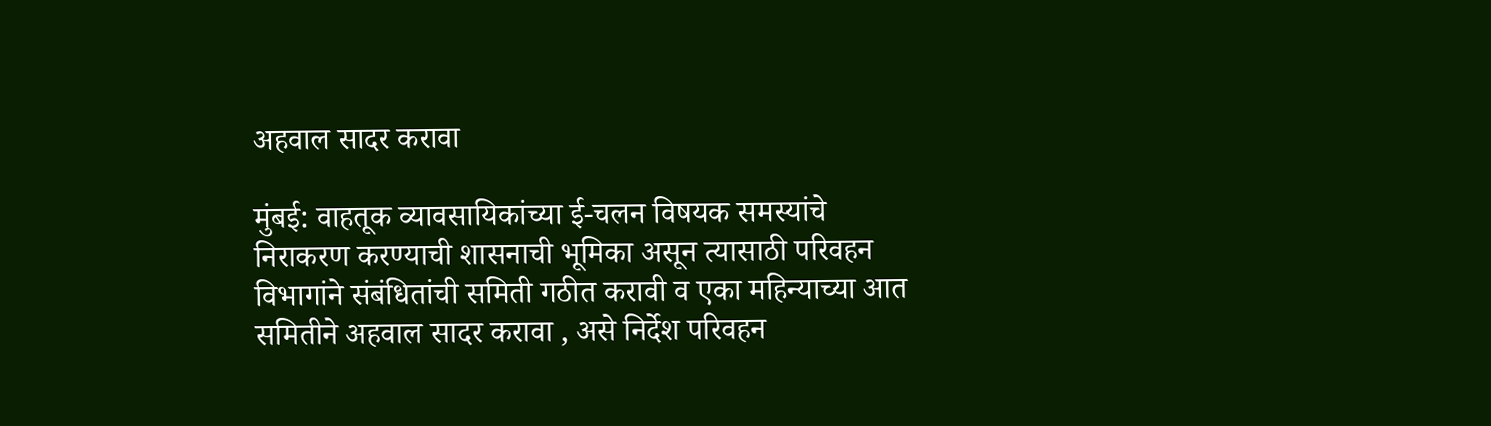अहवाल सादर करावा

मुंबई: वाहतूक व्यावसायिकांच्या ई-चलन विषयक समस्यांचे निराकरण करण्याची शासनाची भूमिका असून त्यासाठी परिवहन विभागांने संबंधितांची समिती गठीत करावी व एका महिन्याच्या आत समितीने अहवाल सादर करावा , असे निर्देश परिवहन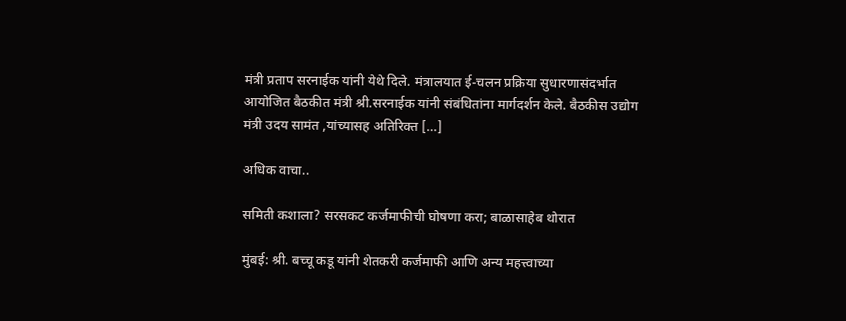मंत्री प्रताप सरनाईक यांनी येथे दिले. मंत्रालयात ई-चलन प्रक्रिया सुधारणासंदर्भात आयोजित बैठकीत मंत्री श्री.सरनाईक यांनी संबंधितांना मार्गदर्शन केले. बैठकीस उद्योग मंत्री उदय सामंत ,यांच्यासह अतिरिक्त […]

अधिक वाचा..

समिती कशाला? सरसकट कर्जमाफीची घोषणा करा; बाळासाहेब थोरात

मुंबई: श्री. बच्चू कडू यांनी शेतकरी कर्जमाफी आणि अन्य महत्त्वाच्या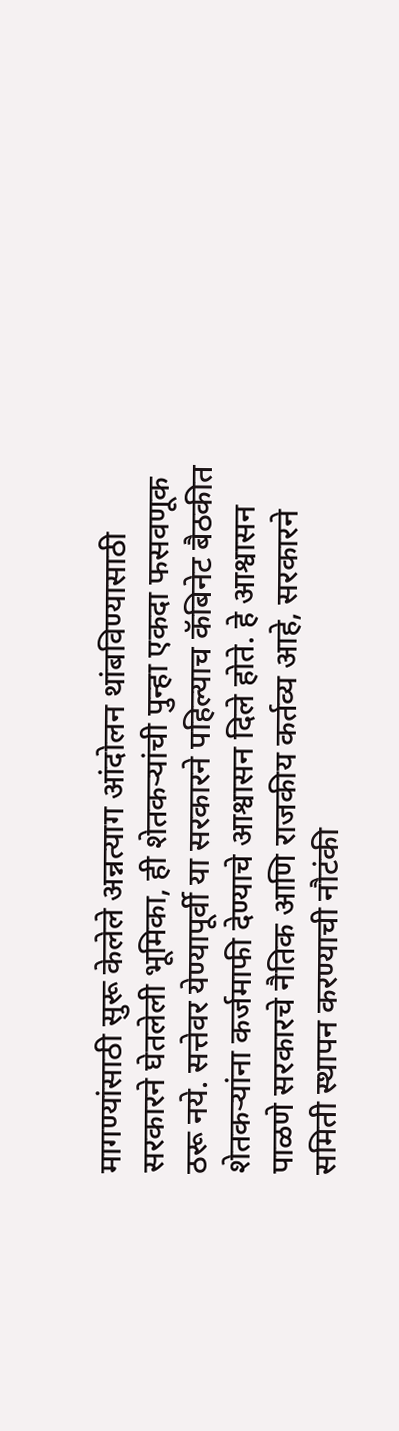मागण्यांसाठी सुरू केलेले अन्नत्याग आंदोलन थांबविण्यासाठी सरकारने घेतलेली भूमिका, ही शेतकऱ्यांची पुन्हा एकदा फसवणूक ठरू नये. सत्तेवर येण्यापूर्वी या सरकारने पहिल्याच कॅबिनेट बैठकीत शेतकऱ्यांना कर्जमाफी देण्याचे आश्वासन दिले होते. हे आश्वासन पाळणे सरकारचे नैतिक आणि राजकीय कर्तव्य आहे, सरकारने समिती स्थापन करण्याची नौटंकी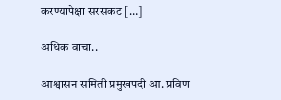करण्यापेक्षा सरसकट […]

अधिक वाचा..

आश्वासन समिती प्रमुखपदी आ. प्रविण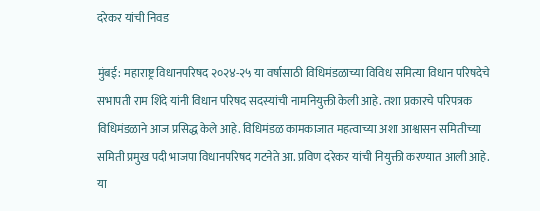दरेकर यांची निवड

मुंबई: महाराष्ट्र विधानपरिषद २०२४-२५ या वर्षासाठी विधिमंडळाच्या विविध समित्या विधान परिषदेचे सभापती राम शिंदे यांनी विधान परिषद सदस्यांची नामनियुक्ती केली आहे. तशा प्रकारचे परिपत्रक विधिमंडळाने आज प्रसिद्ध केले आहे. विधिमंडळ कामकाजात महत्वाच्या अशा आश्वासन समितीच्या समिती प्रमुख पदी भाजपा विधानपरिषद गटनेते आ. प्रविण दरेकर यांची नियुक्ती करण्यात आली आहे. या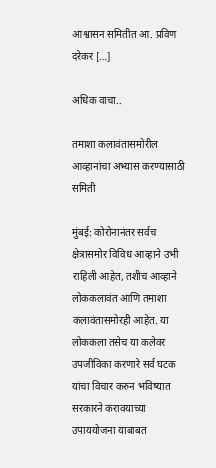आश्वासन समितीत आ. प्रविण दरेकर […]

अधिक वाचा..

तमाशा कलावंतासमोरील आव्हानांचा अभ्यास करण्यासाठी समिती

मुंबई: कोरोनानंतर सर्वच क्षेत्रासमोर विविध आव्हाने उभी राहिली आहेत, तशीच आव्हाने लोककलावंत आणि तमाशा कलावंतासमोरही आहेत. या लोककला तसेच या कलेवर उपजीविका करणारे सर्व घटक यांचा विचार करुन भविष्यात सरकारने करावयाच्या उपाययोजना याबाबत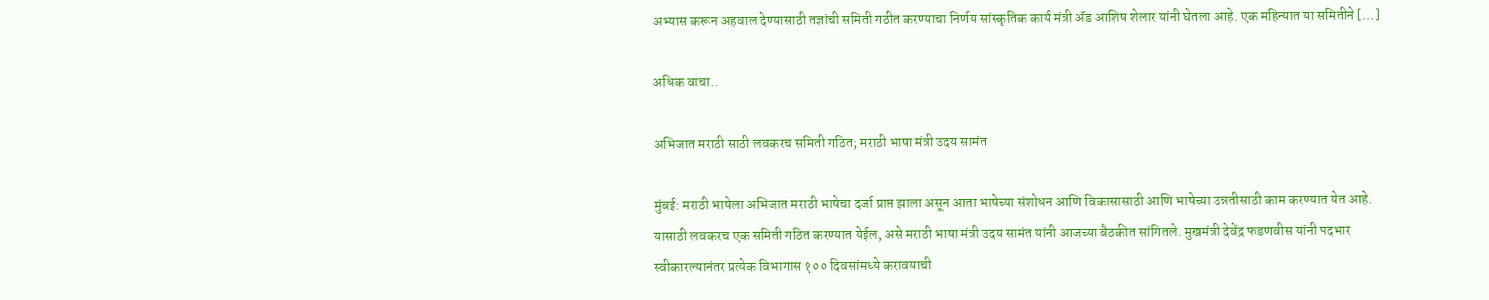अभ्यास करून अहवाल देण्यासाठी तज्ञांची समिती गठीत करण्याचा निर्णय सांस्कृतिक कार्य मंत्री ॲड आशिष शेलार यांनी घेतला आहे. एक महिन्यात या समितीने […]

अधिक वाचा..

अभिजात मराठी साठी लवकरच समिती गठित; मराठी भाषा मंत्री उदय सामंत

मुंबई: मराठी भाषेला अभिजात मराठी भाषेचा दर्जा प्राप्त झाला असून आता भाषेच्या संशोधन आणि विकासासाठी आणि भाषेच्या उन्नतीसाठी काम करण्यात येत आहे. यासाठी लवकरच एक समिती गठित करण्यात येईल, असे मराठी भाषा मंत्री उदय सामंत यांनी आजच्या बैठकीत सांगितले. मुखमंत्री देवेंद्र फडणवीस यांनी पदभार स्वीकारल्यानंतर प्रत्येक विभागास १०० दिवसांमध्ये करावयाची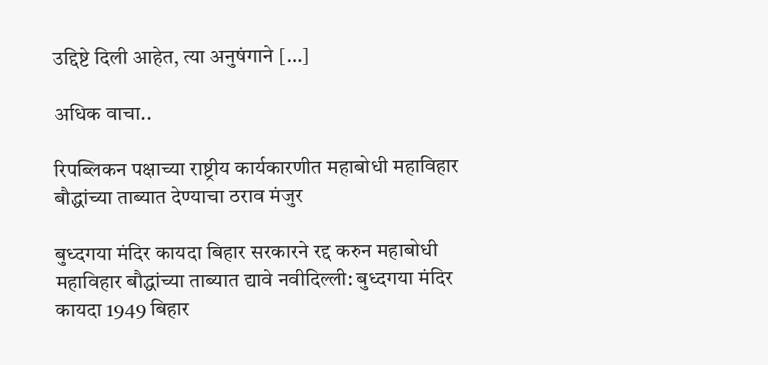उद्दिष्टे दिली आहेत, त्या अनुषंगाने […]

अधिक वाचा..

रिपब्लिकन पक्षाच्या राष्ट्रीय कार्यकारणीत महाबोधी महाविहार बौद्धांच्या ताब्यात देण्याचा ठराव मंजुर

बुध्दगया मंदिर कायदा बिहार सरकारने रद्द करुन महाबोधी महाविहार बौद्धांच्या ताब्यात द्यावे नवीदिल्ली: बुध्दगया मंदिर कायदा 1949 बिहार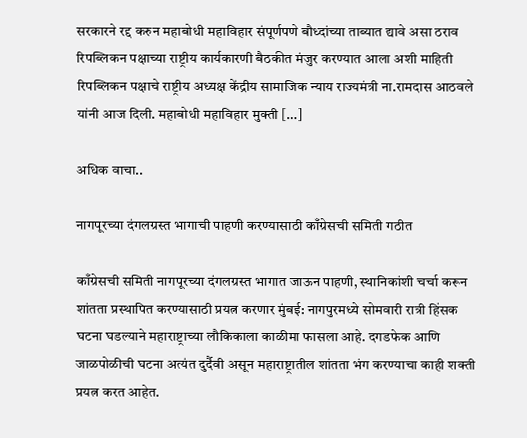सरकारने रद्द करुन महाबोधी महाविहार संपूर्णपणे बौध्दांच्या ताब्यात द्यावे असा ठराव रिपब्लिकन पक्षाच्या राष्ट्रीय कार्यकारणी बैठकीत मंजुर करण्यात आला अशी माहिती रिपब्लिकन पक्षाचे राष्ट्रीय अध्यक्ष केंद्रीय सामाजिक न्याय राज्यमंत्री ना.रामदास आठवले यांनी आज दिली. महाबोधी महाविहार मुक्ती […]

अधिक वाचा..

नागपूरच्या दंगलग्रस्त भागाची पाहणी करण्यासाठी काँग्रेसची समिती गठीत

काँग्रेसची समिती नागपूरच्या दंगलग्रस्त भागात जाऊन पाहणी, स्थानिकांशी चर्चा करून शांतता प्रस्थापित करण्यासाठी प्रयत्न करणार मुंबई: नागपुरमध्ये सोमवारी रात्री हिंसक घटना घडल्याने महाराष्ट्राच्या लौकिकाला काळीमा फासला आहे. दगडफेक आणि जाळपोळीची घटना अत्यंत दुर्दैवी असून महाराष्ट्रातील शांतता भंग करण्याचा काही शक्ती प्रयत्न करत आहेत.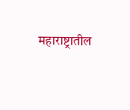महाराष्ट्रातील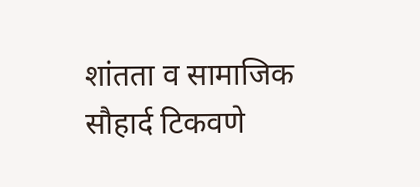शांतता व सामाजिक सौहार्द टिकवणे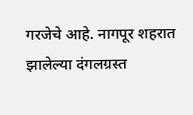गरजेचे आहे. नागपूर शहरात झालेल्या दंगलग्रस्त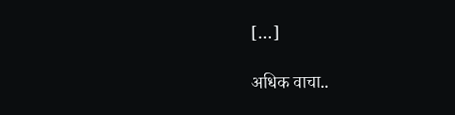[…]

अधिक वाचा..